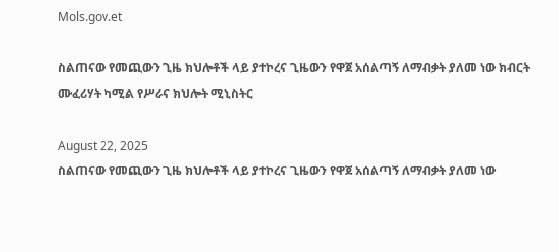Mols.gov.et

ስልጠናው የመጪውን ጊዜ ክህሎቶች ላይ ያተኮረና ጊዜውን የዋጀ አሰልጣኝ ለማብቃት ያለመ ነው ክብርት ሙፈሪሃት ካሚል የሥራና ክህሎት ሚኒስትር

August 22, 2025
ስልጠናው የመጪውን ጊዜ ክህሎቶች ላይ ያተኮረና ጊዜውን የዋጀ አሰልጣኝ ለማብቃት ያለመ ነው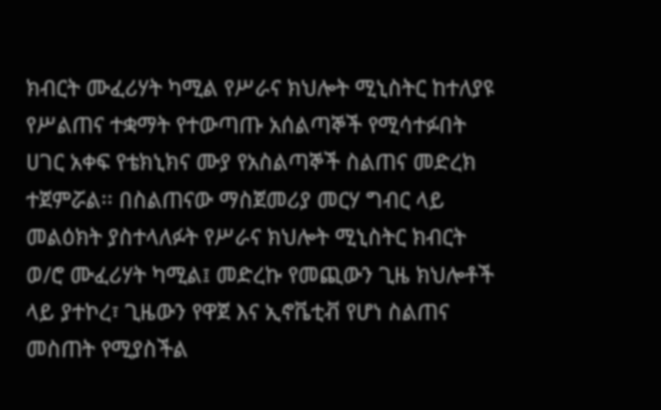ክብርት ሙፈሪሃት ካሚል የሥራና ክህሎት ሚኒስትር ከተለያዩ የሥልጠና ተቋማት የተውጣጡ አሰልጣኞች የሚሳተፉበት ሀገር አቀፍ የቴክኒክና ሙያ የአስልጣኞች ስልጠና መድረክ ተጀምሯል፡፡ በስልጠናው ማስጀመሪያ መርሃ ግብር ላይ መልዕክት ያስተላለፉት የሥራና ክህሎት ሚኒስትር ክብርት ወ/ሮ ሙፈሪሃት ካሚል፤ መድረኩ የመጪውን ጊዜ ክህሎቶች ላይ ያተኮረ፣ ጊዜውን የዋጀ እና ኢኖቬቲቭ የሆነ ስልጠና መስጠት የሚያስችል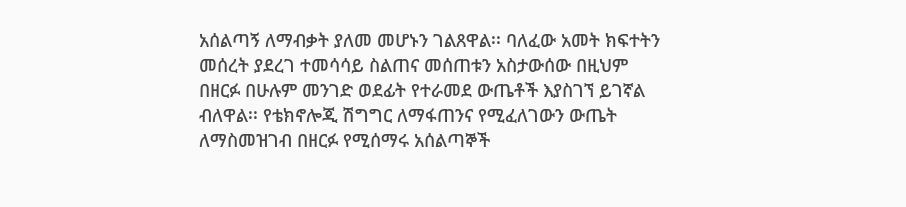አሰልጣኝ ለማብቃት ያለመ መሆኑን ገልጸዋል፡፡ ባለፈው አመት ክፍተትን መሰረት ያደረገ ተመሳሳይ ስልጠና መሰጠቱን አስታውሰው በዚህም በዘርፉ በሁሉም መንገድ ወደፊት የተራመደ ውጤቶች እያስገኘ ይገኛል ብለዋል፡፡ የቴክኖሎጂ ሽግግር ለማፋጠንና የሚፈለገውን ውጤት ለማስመዝገብ በዘርፉ የሚሰማሩ አሰልጣኞች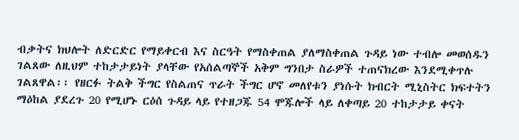ብቃትና ክህሎት ለድርድር የማይቀርብ እና ስርዓት የማስቀጠል ያለማስቀጠል ጉዳይ ነው ተብሎ መወሰዱን ገልጸው ለዚህም ተከታታይነት ያላቸው የአሰልጣኞች አቅም ግንበታ ስራዎች ተጠናክረው እንደሚቀጥሉ ገልጸዋል፡፡ የዘርፉ ትልቅ ችግር የስልጠና ጥራት ችግር ሆኖ መለየቱን ያነሱት ክብርት ሚኒስትር ክፍተትን ማዕከል ያደረጉ 20 የሚሆኑ ርዕሰ ጉዳይ ላይ የተዘጋጁ 54 ሞጁሎች ላይ ለቀጣይ 20 ተከታታይ ቀናት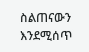ስልጠናውን እንደሚሰጥ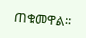ጠቁመዋል፡፡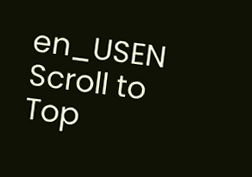en_USEN
Scroll to Top